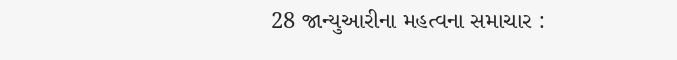28 જાન્યુઆરીના મહત્વના સમાચાર :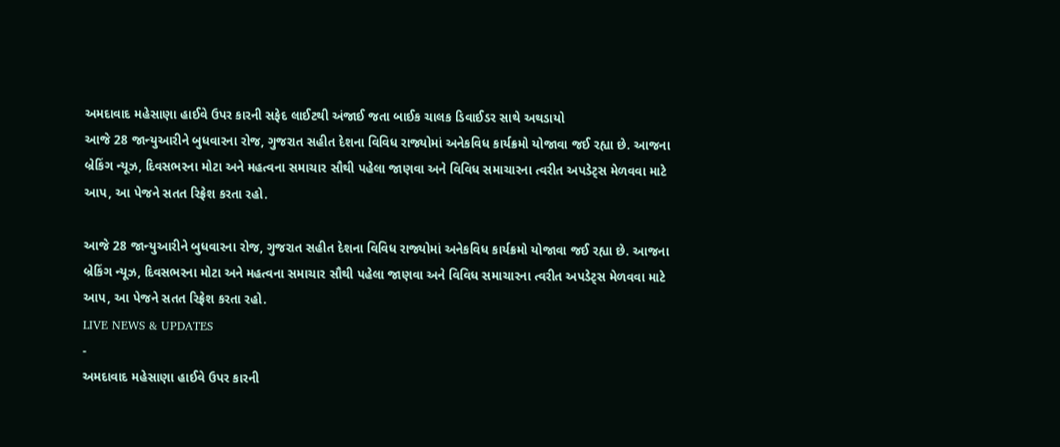અમદાવાદ મહેસાણા હાઈવે ઉપર કારની સફેદ લાઈટથી અંજાઈ જતા બાઈક ચાલક ડિવાઈડર સાથે અથડાયો
આજે 28 જાન્યુઆરીને બુધવારના રોજ, ગુજરાત સહીત દેશના વિવિધ રાજ્યોમાં અનેકવિધ કાર્યક્રમો યોજાવા જઈ રહ્યા છે. આજના બ્રેકિંગ ન્યૂઝ, દિવસભરના મોટા અને મહત્વના સમાચાર સૌથી પહેલા જાણવા અને વિવિધ સમાચારના ત્વરીત અપડેટ્સ મેળવવા માટે આપ, આ પેજને સતત રિફ્રેશ કરતા રહો.

આજે 28 જાન્યુઆરીને બુધવારના રોજ, ગુજરાત સહીત દેશના વિવિધ રાજ્યોમાં અનેકવિધ કાર્યક્રમો યોજાવા જઈ રહ્યા છે. આજના બ્રેકિંગ ન્યૂઝ, દિવસભરના મોટા અને મહત્વના સમાચાર સૌથી પહેલા જાણવા અને વિવિધ સમાચારના ત્વરીત અપડેટ્સ મેળવવા માટે આપ, આ પેજને સતત રિફ્રેશ કરતા રહો.
LIVE NEWS & UPDATES
-
અમદાવાદ મહેસાણા હાઈવે ઉપર કારની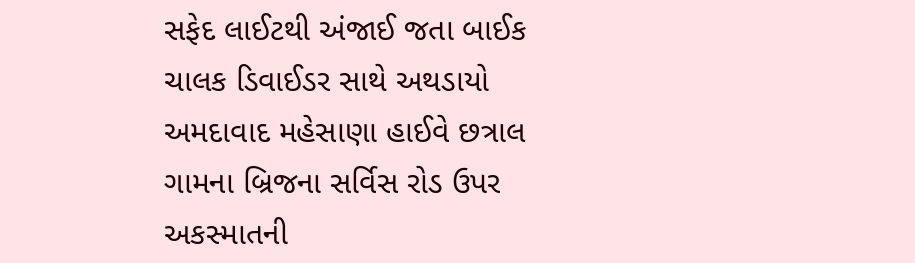સફેદ લાઈટથી અંજાઈ જતા બાઈક ચાલક ડિવાઈડર સાથે અથડાયો
અમદાવાદ મહેસાણા હાઈવે છત્રાલ ગામના બ્રિજના સર્વિસ રોડ ઉપર અકસ્માતની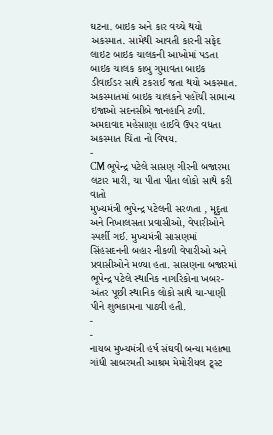ઘટના. બાઇક અને કાર વચ્ચે થયો અકસ્માત. સામેથી આવતી કારની સફેદ લાઇટ બાઇક ચાલકની આખોમાં પડતા બાઇક ચાલક કાબુ ગુમાવતા બાઇક ડીવાઈડર સાથે ટકરાઈ જતા થયો અકસ્માત. અકસ્માતમાં બાઇક ચાલકને પહોંચી સામાન્ય ઇજાઓ સદનસીબે જાનહાનિ ટળી. અમદાવાદ મહેસાણા હાઈવે ઉપર વધતા અકસ્માત ચિંતા નો વિષય.
-
CM ભૂપેન્દ્ર પટેલે સાસણ ગીરની બજારમા લટાર મારી, ચા પીતા પીતા લોકો સાથે કરી વાતો
મુખ્યમંત્રી ભુપેન્દ્ર પટેલની સરળતા , મૃદુતા અને નિખાલસતા પ્રવાસીઓ, વેપારીઓને સ્પર્શી ગઈ. મુખ્યમંત્રી સાસણમાં સિંહસદનની બહાર નીકળી વેપારીઓ અને પ્રવાસીઓને મળ્યા હતા. સાસણના બજારમાં ભૂપેન્દ્ર પટેલે સ્થાનિક નાગરિકોના ખબર-અંતર પૂછી સ્થાનિક લોકો સાથે ચા-પાણી પીને શુભકામના પાઠવી હતી.
-
-
નાયબ મુખ્યમંત્રી હર્ષ સંઘવી બન્યા મહાત્મા ગાંધી સાબરમતી આશ્રમ મેમોરીયલ ટ્ર્સ્ટ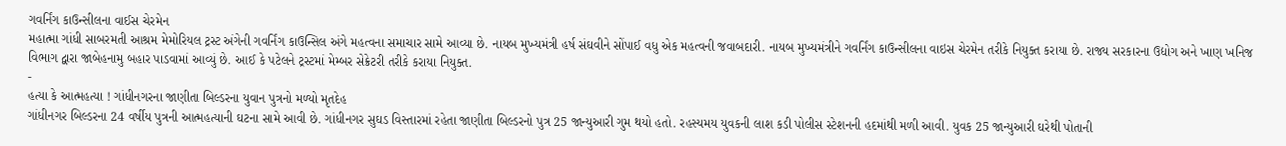ગવર્નિંગ કાઉન્સીલના વાઈસ ચેરમેન
મહાત્મા ગાંધી સાબરમતી આશ્રમ મેમોરિયલ ટ્રસ્ટ અંગેની ગવર્નિંગ કાઉન્સિલ અંગે મહત્વના સમાચાર સામે આવ્યા છે. નાયબ મુખ્યમંત્રી હર્ષ સંઘવીને સોંપાઈ વધુ એક મહત્વની જવાબદારી. નાયબ મુખ્યમંત્રીને ગવર્નિંગ કાઉન્સીલના વાઇસ ચેરમેન તરીકે નિયુક્ત કરાયા છે. રાજ્ય સરકારના ઉદ્યોગ અને ખાણ ખનિજ વિભાગ દ્વારા જાબેહનામુ બહાર પાડવામાં આવ્યું છે. આઈ કે પટેલને ટ્રસ્ટમાં મેમ્બર સેક્રેટરી તરીકે કરાયા નિયુક્ત.
-
હત્યા કે આત્મહત્યા ! ગાંધીનગરના જાણીતા બિલ્ડરના યુવાન પુત્રનો મળ્યો મૃતદેહ
ગાંધીનગર બિલ્ડરના 24 વર્ષીય પુત્રની આત્મહત્યાની ઘટના સામે આવી છે. ગાંધીનગર સુઘડ વિસ્તારમાં રહેતા જાણીતા બિલ્ડરનો પુત્ર 25 જાન્યુઆરી ગુમ થયો હતો. રહસ્યમય યુવકની લાશ કડી પોલીસ સ્ટેશનની હદમાંથી મળી આવી. યુવક 25 જાન્યુઆરી ઘરેથી પોતાની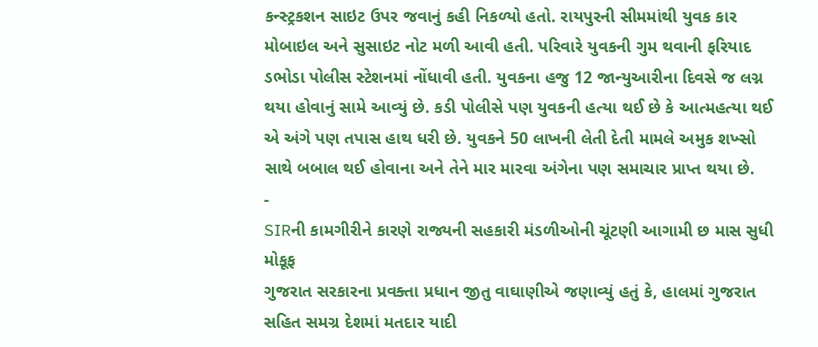કન્સ્ટ્રકશન સાઇટ ઉપર જવાનું કહી નિકળ્યો હતો. રાયપુરની સીમમાંથી યુવક કાર મોબાઇલ અને સુસાઇટ નોટ મળી આવી હતી. પરિવારે યુવકની ગુમ થવાની ફરિયાદ ડભોડા પોલીસ સ્ટેશનમાં નોંધાવી હતી. યુવકના હજુ 12 જાન્યુઆરીના દિવસે જ લગ્ન થયા હોવાનું સામે આવ્યું છે. કડી પોલીસે પણ યુવકની હત્યા થઈ છે કે આત્મહત્યા થઈ એ અંગે પણ તપાસ હાથ ધરી છે. યુવકને 50 લાખની લેતી દેતી મામલે અમુક શખ્સો સાથે બબાલ થઈ હોવાના અને તેને માર મારવા અંગેના પણ સમાચાર પ્રાપ્ત થયા છે.
-
SIRની કામગીરીને કારણે રાજ્યની સહકારી મંડળીઓની ચૂંટણી આગામી છ માસ સુધી મોકૂફ
ગુજરાત સરકારના પ્રવક્તા પ્રધાન જીતુ વાઘાણીએ જણાવ્યું હતું કે, હાલમાં ગુજરાત સહિત સમગ્ર દેશમાં મતદાર યાદી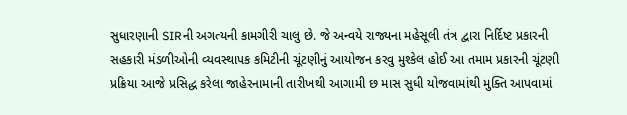સુધારણાની SIRની અગત્યની કામગીરી ચાલુ છે. જે અન્વયે રાજ્યના મહેસૂલી તંત્ર દ્વારા નિર્દિષ્ટ પ્રકારની સહકારી મંડળીઓની વ્યવસ્થાપક કમિટીની ચૂંટણીનું આયોજન કરવુ મુશ્કેલ હોઈ આ તમામ પ્રકારની ચૂંટણી પ્રક્રિયા આજે પ્રસિદ્ધ કરેલા જાહેરનામાની તારીખથી આગામી છ માસ સુધી યોજવામાંથી મુક્તિ આપવામાં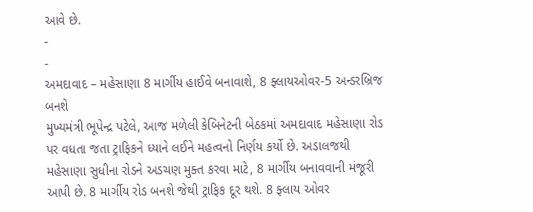આવે છે.
-
-
અમદાવાદ – મહેસાણા 8 માર્ગીય હાઈવે બનાવાશે, 8 ફ્લાયઓવર-5 અન્ડરબ્રિજ બનશે
મુખ્યમંત્રી ભૂપેન્દ્ર પટેલે, આજ મળેલી કેબિનેટની બેઠકમાં અમદાવાદ મહેસાણા રોડ પર વધતા જતા ટ્રાફિકને ધ્યાને લઈને મહત્વનો નિર્ણય કર્યો છે. અડાલજથી મહેસાણા સુધીના રોડને અડચણ મુક્ત કરવા માટે, 8 માર્ગીય બનાવવાની મંજૂરી આપી છે. 8 માર્ગીય રોડ બનશે જેથી ટ્રાફિક દૂર થશે. 8 ફ્લાય ઓવર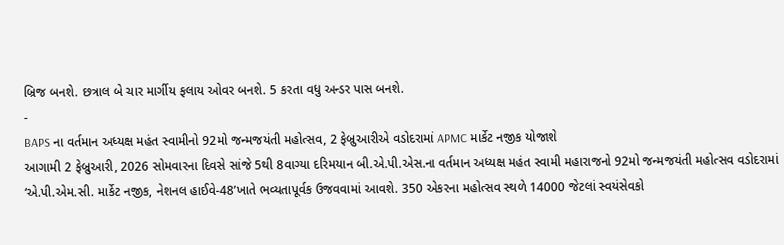બ્રિજ બનશે. છત્રાલ બે ચાર માર્ગીય ફલાય ઓવર બનશે. 5 કરતા વધુ અન્ડર પાસ બનશે.
-
BAPS ના વર્તમાન અધ્યક્ષ મહંત સ્વામીનો 92મો જન્મજયંતી મહોત્સવ, 2 ફેબ્રુઆરીએ વડોદરામાં APMC માર્કેટ નજીક યોજાશે
આગામી 2 ફેબ્રુઆરી, 2026 સોમવારના દિવસે સાંજે 5થી 8વાગ્યા દરિમયાન બી.એ.પી.એસ.ના વર્તમાન અધ્યક્ષ મહંત સ્વામી મહારાજનો 92મો જન્મજયંતી મહોત્સવ વડોદરામાં ‘એ.પી.એમ.સી. માર્કેટ નજીક, નેશનલ હાઈવે-48’ખાતે ભવ્યતાપૂર્વક ઉજવવામાં આવશે. 350 એકરના મહોત્સવ સ્થળે 14000 જેટલાં સ્વયંસેવકો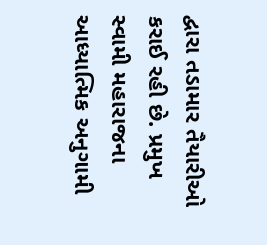દ્વારા તડામાર તૈયારીઓ કરાઈ રહી છે. પ્રમુખ સ્વામી મહારાજના આધ્યાત્મિક અનુગામી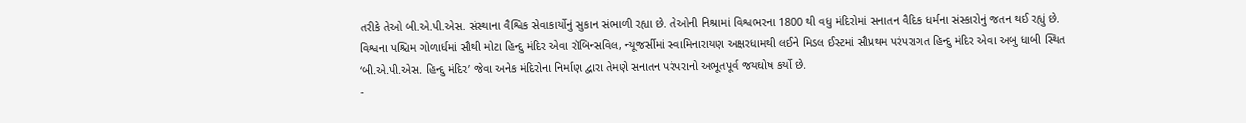તરીકે તેઓ બી.એ.પી.એસ. સંસ્થાના વૈશ્વિક સેવાકાર્યોનું સુકાન સંભાળી રહ્યા છે. તેઓની નિશ્રામાં વિશ્વભરના 1800 થી વધુ મંદિરોમાં સનાતન વૈદિક ધર્મના સંસ્કારોનું જતન થઈ રહ્યું છે. વિશ્વના પશ્ચિમ ગોળાર્ધમાં સૌથી મોટા હિન્દુ મંદિર એવા રૉબિન્સવિલ, ન્યૂજર્સીમાં સ્વામિનારાયણ અક્ષરધામથી લઈને મિડલ ઈસ્ટમાં સૌપ્રથમ પરંપરાગત હિન્દુ મંદિર એવા અબુ ધાબી સ્થિત ‘બી.એ.પી.એસ. હિન્દુ મંદિર’ જેવા અનેક મંદિરોના નિર્માણ દ્વારા તેમણે સનાતન પરંપરાનો અભૂતપૂર્વ જયઘોષ કર્યો છે.
-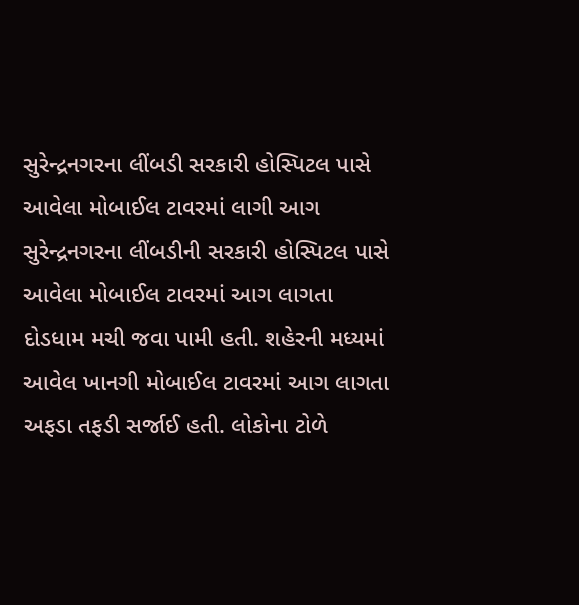સુરેન્દ્રનગરના લીંબડી સરકારી હોસ્પિટલ પાસે આવેલા મોબાઈલ ટાવરમાં લાગી આગ
સુરેન્દ્રનગરના લીંબડીની સરકારી હોસ્પિટલ પાસે આવેલા મોબાઈલ ટાવરમાં આગ લાગતા દોડધામ મચી જવા પામી હતી. શહેરની મધ્યમાં આવેલ ખાનગી મોબાઈલ ટાવરમાં આગ લાગતા અફડા તફડી સર્જાઈ હતી. લોકોના ટોળે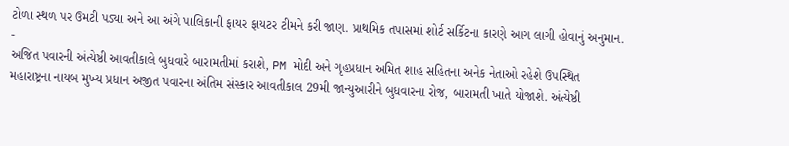ટોળા સ્થળ પર ઉમટી પડ્યા અને આ અંગે પાલિકાની ફાયર ફાયટર ટીમને કરી જાણ. પ્રાથમિક તપાસમાં શોર્ટ સર્કિટના કારણે આગ લાગી હોવાનું અનુમાન.
-
અજિત પવારની અંત્યેષ્ઠી આવતીકાલે બુધવારે બારામતીમાં કરાશે, PM મોદી અને ગૃહપ્રધાન અમિત શાહ સહિતના અનેક નેતાઓ રહેશે ઉપસ્થિત
મહારાષ્ટ્રના નાયબ મુખ્ય પ્રધાન અજીત પવારના અંતિમ સંસ્કાર આવતીકાલ 29મી જાન્યુઆરીને બુધવારના રોજ, બારામતી ખાતે યોજાશે. અંત્યેષ્ઠી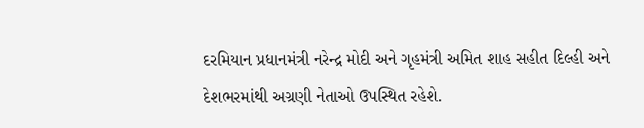દરમિયાન પ્રધાનમંત્રી નરેન્દ્ર મોદી અને ગૃહમંત્રી અમિત શાહ સહીત દિલ્હી અને દેશભરમાંથી અગ્રણી નેતાઓ ઉપસ્થિત રહેશે.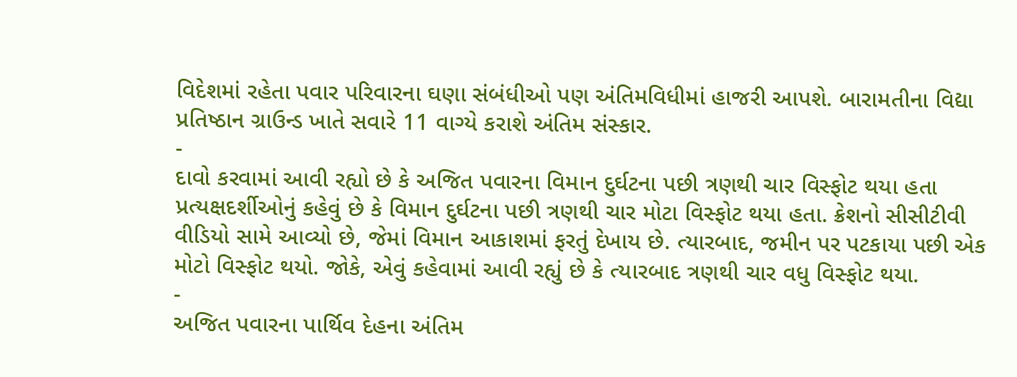વિદેશમાં રહેતા પવાર પરિવારના ઘણા સંબંધીઓ પણ અંતિમવિધીમાં હાજરી આપશે. બારામતીના વિદ્યા પ્રતિષ્ઠાન ગ્રાઉન્ડ ખાતે સવારે 11 વાગ્યે કરાશે અંતિમ સંસ્કાર.
-
દાવો કરવામાં આવી રહ્યો છે કે અજિત પવારના વિમાન દુર્ઘટના પછી ત્રણથી ચાર વિસ્ફોટ થયા હતા
પ્રત્યક્ષદર્શીઓનું કહેવું છે કે વિમાન દુર્ઘટના પછી ત્રણથી ચાર મોટા વિસ્ફોટ થયા હતા. ક્રેશનો સીસીટીવી વીડિયો સામે આવ્યો છે, જેમાં વિમાન આકાશમાં ફરતું દેખાય છે. ત્યારબાદ, જમીન પર પટકાયા પછી એક મોટો વિસ્ફોટ થયો. જોકે, એવું કહેવામાં આવી રહ્યું છે કે ત્યારબાદ ત્રણથી ચાર વધુ વિસ્ફોટ થયા.
-
અજિત પવારના પાર્થિવ દેહના અંતિમ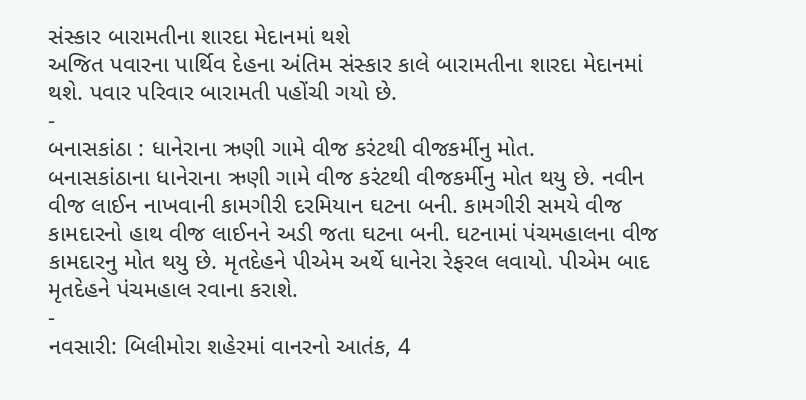સંસ્કાર બારામતીના શારદા મેદાનમાં થશે
અજિત પવારના પાર્થિવ દેહના અંતિમ સંસ્કાર કાલે બારામતીના શારદા મેદાનમાં થશે. પવાર પરિવાર બારામતી પહોંચી ગયો છે.
-
બનાસકાંઠા : ધાનેરાના ઋણી ગામે વીજ કરંટથી વીજકર્મીનુ મોત.
બનાસકાંઠાના ધાનેરાના ઋણી ગામે વીજ કરંટથી વીજકર્મીનુ મોત થયુ છે. નવીન વીજ લાઈન નાખવાની કામગીરી દરમિયાન ઘટના બની. કામગીરી સમયે વીજ કામદારનો હાથ વીજ લાઈનને અડી જતા ઘટના બની. ઘટનામાં પંચમહાલના વીજ કામદારનુ મોત થયુ છે. મૃતદેહને પીએમ અર્થે ધાનેરા રેફરલ લવાયો. પીએમ બાદ મૃતદેહને પંચમહાલ રવાના કરાશે.
-
નવસારી: બિલીમોરા શહેરમાં વાનરનો આતંક, 4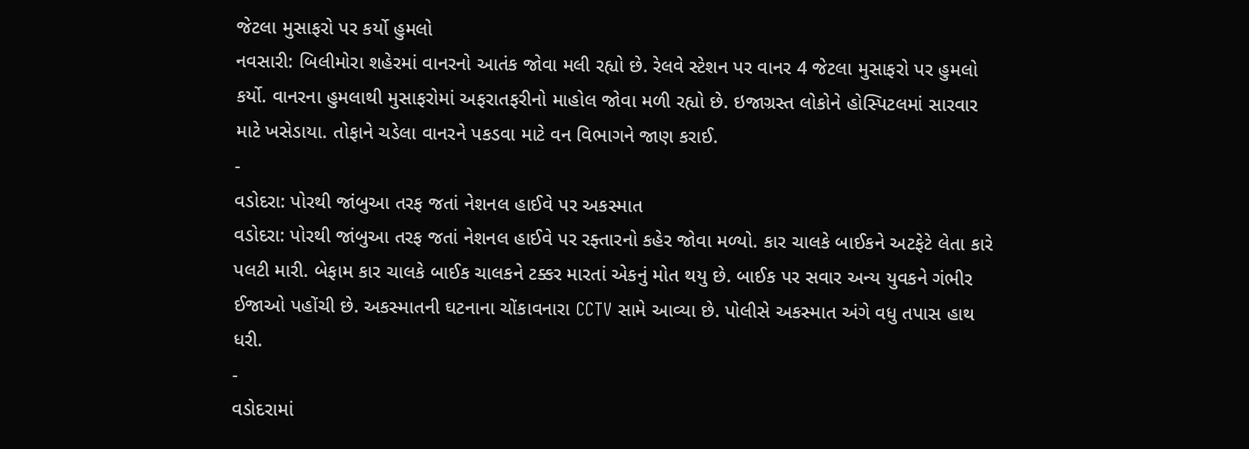જેટલા મુસાફરો પર કર્યો હુમલો
નવસારી: બિલીમોરા શહેરમાં વાનરનો આતંક જોવા મલી રહ્યો છે. રેલવે સ્ટેશન પર વાનર 4 જેટલા મુસાફરો પર હુમલો કર્યો. વાનરના હુમલાથી મુસાફરોમાં અફરાતફરીનો માહોલ જોવા મળી રહ્યો છે. ઇજાગ્રસ્ત લોકોને હોસ્પિટલમાં સારવાર માટે ખસેડાયા. તોફાને ચડેલા વાનરને પકડવા માટે વન વિભાગને જાણ કરાઈ.
-
વડોદરા: પોરથી જાંબુઆ તરફ જતાં નેશનલ હાઈવે પર અકસ્માત
વડોદરા: પોરથી જાંબુઆ તરફ જતાં નેશનલ હાઈવે પર રફ્તારનો કહેર જોવા મળ્યો. કાર ચાલકે બાઈકને અટફેટે લેતા કારે પલટી મારી. બેફામ કાર ચાલકે બાઈક ચાલકને ટક્કર મારતાં એકનું મોત થયુ છે. બાઈક પર સવાર અન્ય યુવકને ગંભીર ઈજાઓ પહોંચી છે. અકસ્માતની ઘટનાના ચોંકાવનારા CCTV સામે આવ્યા છે. પોલીસે અકસ્માત અંગે વધુ તપાસ હાથ ધરી.
-
વડોદરામાં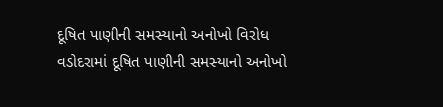દૂષિત પાણીની સમસ્યાનો અનોખો વિરોધ
વડોદરામાં દૂષિત પાણીની સમસ્યાનો અનોખો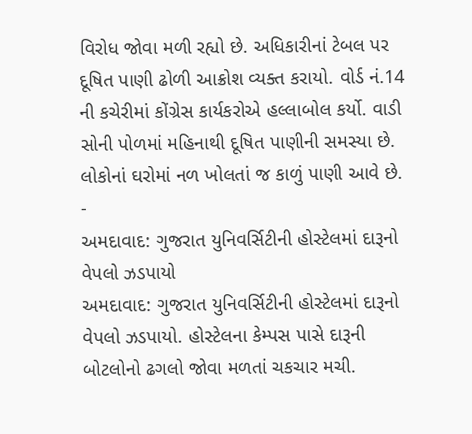વિરોધ જોવા મળી રહ્યો છે. અધિકારીનાં ટેબલ પર દૂષિત પાણી ઢોળી આક્રોશ વ્યક્ત કરાયો. વોર્ડ નં.14 ની કચેરીમાં કોંગ્રેસ કાર્યકરોએ હલ્લાબોલ કર્યો. વાડી સોની પોળમાં મહિનાથી દૂષિત પાણીની સમસ્યા છે. લોકોનાં ઘરોમાં નળ ખોલતાં જ કાળું પાણી આવે છે.
-
અમદાવાદ: ગુજરાત યુનિવર્સિટીની હોસ્ટેલમાં દારૂનો વેપલો ઝડપાયો
અમદાવાદ: ગુજરાત યુનિવર્સિટીની હોસ્ટેલમાં દારૂનો વેપલો ઝડપાયો. હોસ્ટેલના કેમ્પસ પાસે દારૂની બોટલોનો ઢગલો જોવા મળતાં ચકચાર મચી.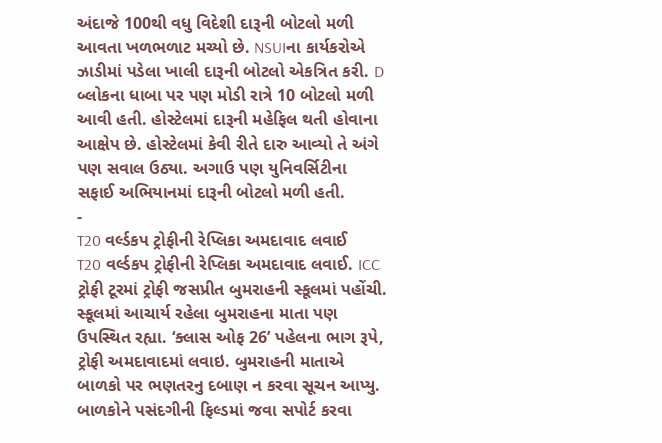અંદાજે 100થી વધુ વિદેશી દારૂની બોટલો મળી આવતા ખળભળાટ મચ્યો છે. NSUIના કાર્યકરોએ ઝાડીમાં પડેલા ખાલી દારૂની બોટલો એકત્રિત કરી. D બ્લોકના ધાબા પર પણ મોડી રાત્રે 10 બોટલો મળી આવી હતી. હોસ્ટેલમાં દારૂની મહેફિલ થતી હોવાના આક્ષેપ છે. હોસ્ટેલમાં કેવી રીતે દારુ આવ્યો તે અંગે પણ સવાલ ઉઠ્યા. અગાઉ પણ યુનિવર્સિટીના સફાઈ અભિયાનમાં દારૂની બોટલો મળી હતી.
-
T20 વર્લ્ડકપ ટ્રોફીની રેપ્લિકા અમદાવાદ લવાઈ
T20 વર્લ્ડકપ ટ્રોફીની રેપ્લિકા અમદાવાદ લવાઈ. ICC ટ્રોફી ટૂરમાં ટ્રોફી જસપ્રીત બુમરાહની સ્કૂલમાં પહોંચી. સ્કૂલમાં આચાર્ય રહેલા બુમરાહના માતા પણ ઉપસ્થિત રહ્યા. ‘ક્લાસ ઓફ 26’ પહેલના ભાગ રૂપે, ટ્રોફી અમદાવાદમાં લવાઇ. બુમરાહની માતાએ બાળકો પર ભણતરનુ દબાણ ન કરવા સૂચન આપ્યુ. બાળકોને પસંદગીની ફિલ્ડમાં જવા સપોર્ટ કરવા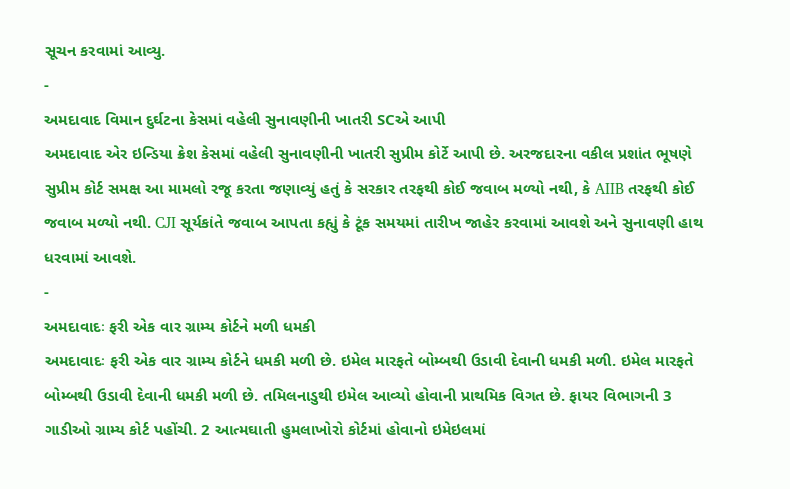સૂચન કરવામાં આવ્યુ.
-
અમદાવાદ વિમાન દુર્ઘટના કેસમાં વહેલી સુનાવણીની ખાતરી SCએ આપી
અમદાવાદ એર ઇન્ડિયા ક્રેશ કેસમાં વહેલી સુનાવણીની ખાતરી સુપ્રીમ કોર્ટે આપી છે. અરજદારના વકીલ પ્રશાંત ભૂષણે સુપ્રીમ કોર્ટ સમક્ષ આ મામલો રજૂ કરતા જણાવ્યું હતું કે સરકાર તરફથી કોઈ જવાબ મળ્યો નથી, કે AIIB તરફથી કોઈ જવાબ મળ્યો નથી. CJI સૂર્યકાંતે જવાબ આપતા કહ્યું કે ટૂંક સમયમાં તારીખ જાહેર કરવામાં આવશે અને સુનાવણી હાથ ધરવામાં આવશે.
-
અમદાવાદઃ ફરી એક વાર ગ્રામ્ય કોર્ટને મળી ધમકી
અમદાવાદઃ ફરી એક વાર ગ્રામ્ય કોર્ટને ધમકી મળી છે. ઇમેલ મારફતે બોમ્બથી ઉડાવી દેવાની ધમકી મળી. ઇમેલ મારફતે બોમ્બથી ઉડાવી દેવાની ધમકી મળી છે. તમિલનાડુથી ઇમેલ આવ્યો હોવાની પ્રાથમિક વિગત છે. ફાયર વિભાગની 3 ગાડીઓ ગ્રામ્ય કોર્ટ પહોંચી. 2 આત્મઘાતી હુમલાખોરો કોર્ટમાં હોવાનો ઇમેઇલમાં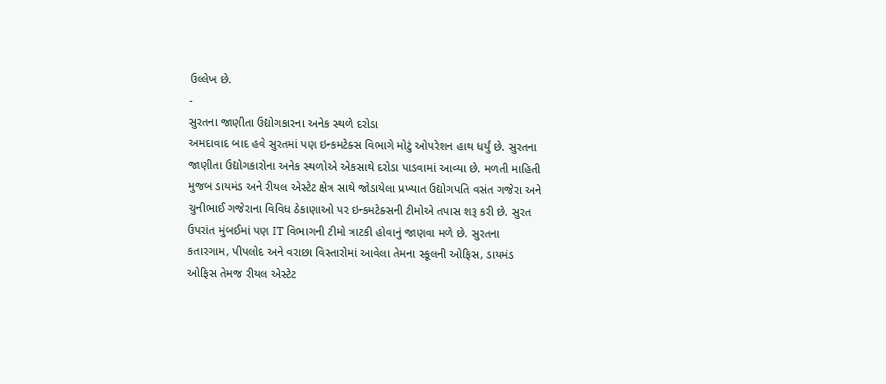ઉલ્લેખ છે.
-
સુરતના જાણીતા ઉદ્યોગકારના અનેક સ્થળે દરોડા
અમદાવાદ બાદ હવે સુરતમાં પણ ઇન્કમટેક્સ વિભાગે મોટું ઓપરેશન હાથ ધર્યું છે. સુરતના જાણીતા ઉદ્યોગકારોના અનેક સ્થળોએ એકસાથે દરોડા પાડવામાં આવ્યા છે. મળતી માહિતી મુજબ ડાયમંડ અને રીયલ એસ્ટેટ ક્ષેત્ર સાથે જોડાયેલા પ્રખ્યાત ઉદ્યોગપતિ વસંત ગજેરા અને ચુનીભાઈ ગજેરાના વિવિધ ઠેકાણાઓ પર ઇન્કમટેક્સની ટીમોએ તપાસ શરૂ કરી છે. સુરત ઉપરાંત મુંબઈમાં પણ IT વિભાગની ટીમો ત્રાટકી હોવાનું જાણવા મળે છે. સુરતના કતારગામ, પીપલોદ અને વરાછા વિસ્તારોમાં આવેલા તેમના સ્કૂલની ઓફિસ, ડાયમંડ ઓફિસ તેમજ રીયલ એસ્ટેટ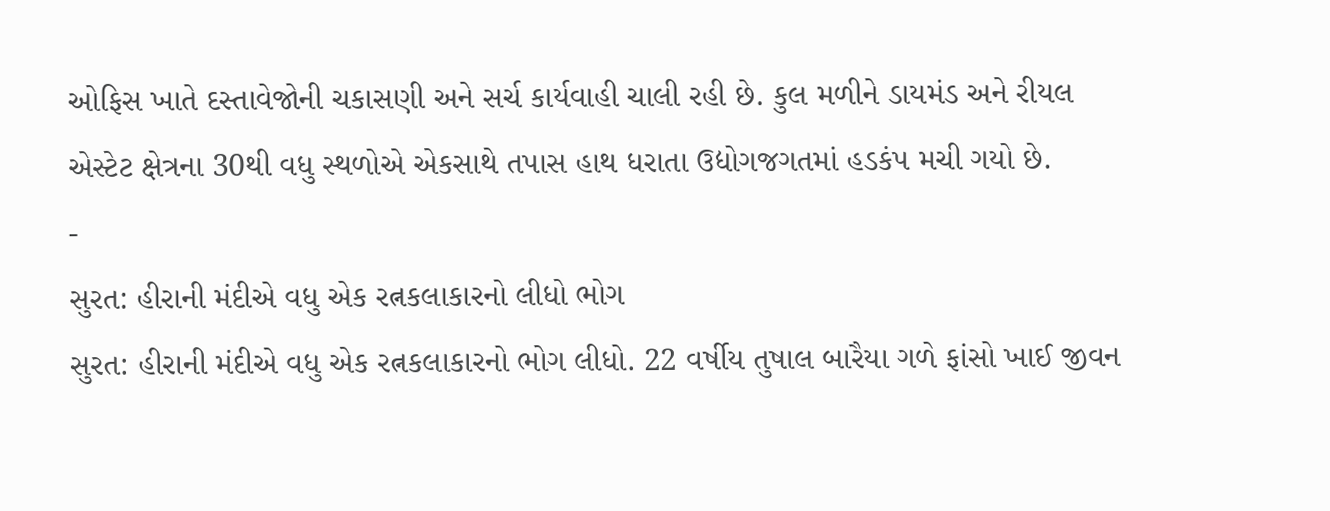ઓફિસ ખાતે દસ્તાવેજોની ચકાસણી અને સર્ચ કાર્યવાહી ચાલી રહી છે. કુલ મળીને ડાયમંડ અને રીયલ એસ્ટેટ ક્ષેત્રના 30થી વધુ સ્થળોએ એકસાથે તપાસ હાથ ધરાતા ઉદ્યોગજગતમાં હડકંપ મચી ગયો છે.
-
સુરત: હીરાની મંદીએ વધુ એક રત્નકલાકારનો લીધો ભોગ
સુરત: હીરાની મંદીએ વધુ એક રત્નકલાકારનો ભોગ લીધો. 22 વર્ષીય તુષાલ બારૈયા ગળે ફાંસો ખાઈ જીવન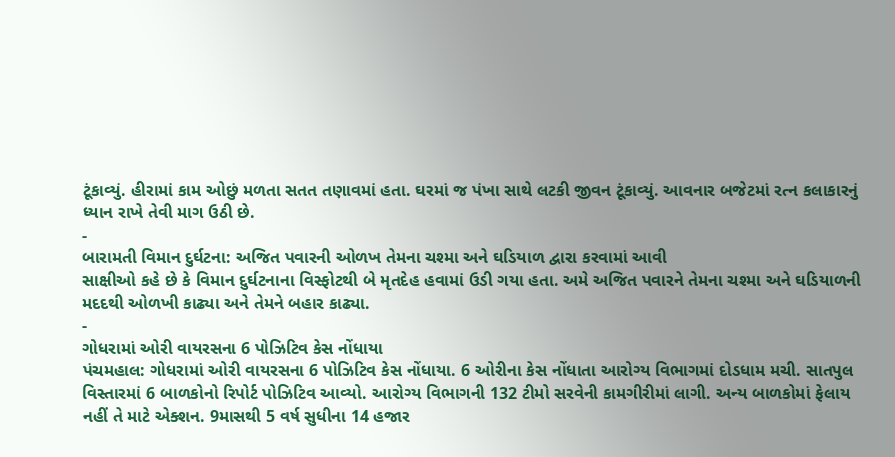ટૂંકાવ્યું. હીરામાં કામ ઓછું મળતા સતત તણાવમાં હતા. ઘરમાં જ પંખા સાથે લટકી જીવન ટૂંકાવ્યું. આવનાર બજેટમાં રત્ન કલાકારનું ધ્યાન રાખે તેવી માગ ઉઠી છે.
-
બારામતી વિમાન દુર્ઘટના: અજિત પવારની ઓળખ તેમના ચશ્મા અને ઘડિયાળ દ્વારા કરવામાં આવી
સાક્ષીઓ કહે છે કે વિમાન દુર્ઘટનાના વિસ્ફોટથી બે મૃતદેહ હવામાં ઉડી ગયા હતા. અમે અજિત પવારને તેમના ચશ્મા અને ઘડિયાળની મદદથી ઓળખી કાઢ્યા અને તેમને બહાર કાઢ્યા.
-
ગોધરામાં ઓરી વાયરસના 6 પોઝિટિવ કેસ નોંધાયા
પંચમહાલ: ગોધરામાં ઓરી વાયરસના 6 પોઝિટિવ કેસ નોંધાયા. 6 ઓરીના કેસ નોંધાતા આરોગ્ય વિભાગમાં દોડધામ મચી. સાતપુલ વિસ્તારમાં 6 બાળકોનો રિપોર્ટ પોઝિટિવ આવ્યો. આરોગ્ય વિભાગની 132 ટીમો સરવેની કામગીરીમાં લાગી. અન્ય બાળકોમાં ફેલાય નહીં તે માટે એક્શન. 9માસથી 5 વર્ષ સુધીના 14 હજાર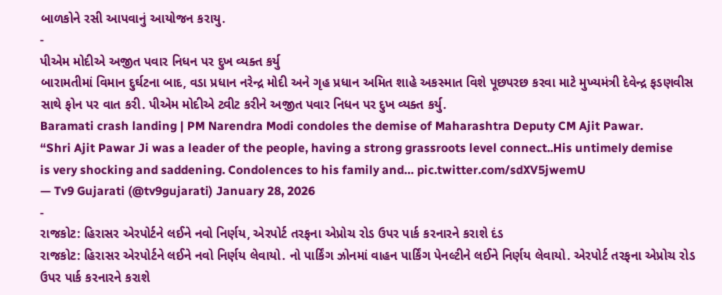બાળકોને રસી આપવાનું આયોજન કરાયુ.
-
પીએમ મોદીએ અજીત પવાર નિધન પર દુખ વ્યક્ત કર્યુ
બારામતીમાં વિમાન દુર્ઘટના બાદ, વડા પ્રધાન નરેન્દ્ર મોદી અને ગૃહ પ્રધાન અમિત શાહે અકસ્માત વિશે પૂછપરછ કરવા માટે મુખ્યમંત્રી દેવેન્દ્ર ફડણવીસ સાથે ફોન પર વાત કરી. પીએમ મોદીએ ટ્વીટ કરીને અજીત પવાર નિધન પર દુખ વ્યક્ત કર્યુ.
Baramati crash landing | PM Narendra Modi condoles the demise of Maharashtra Deputy CM Ajit Pawar.
“Shri Ajit Pawar Ji was a leader of the people, having a strong grassroots level connect..His untimely demise is very shocking and saddening. Condolences to his family and… pic.twitter.com/sdXV5jwemU
— Tv9 Gujarati (@tv9gujarati) January 28, 2026
-
રાજકોટ: હિરાસર એરપોર્ટને લઈને નવો નિર્ણય, એરપોર્ટ તરફના એપ્રોચ રોડ ઉપર પાર્ક કરનારને કરાશે દંડ
રાજકોટ: હિરાસર એરપોર્ટને લઈને નવો નિર્ણય લેવાયો. નો પાર્કિંગ ઝોનમાં વાહન પાર્કિંગ પેનલ્ટીને લઈને નિર્ણય લેવાયો. એરપોર્ટ તરફના એપ્રોચ રોડ ઉપર પાર્ક કરનારને કરાશે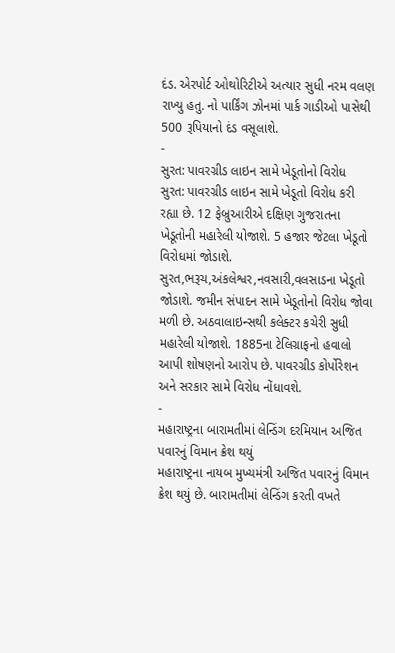દંડ. એરપોર્ટ ઓથોરિટીએ અત્યાર સુધી નરમ વલણ રાખ્યુ હતુ. નો પાર્કિંગ ઝોનમાં પાર્ક ગાડીઓ પાસેથી 500 રૂપિયાનો દંડ વસૂલાશે.
-
સુરત: પાવરગ્રીડ લાઇન સામે ખેડૂતોનો વિરોધ
સુરત: પાવરગ્રીડ લાઇન સામે ખેડૂતો વિરોધ કરી રહ્યા છે. 12 ફેબ્રુઆરીએ દક્ષિણ ગુજરાતના ખેડૂતોની મહારેલી યોજાશે. 5 હજાર જેટલા ખેડૂતો વિરોધમાં જોડાશે. સુરત,ભરૂચ,અંકલેશ્વર,નવસારી,વલસાડના ખેડૂતો જોડાશે. જમીન સંપાદન સામે ખેડૂતોનો વિરોધ જોવા મળી છે. અઠવાલાઇન્સથી કલેક્ટર કચેરી સુધી મહારેલી યોજાશે. 1885ના ટેલિગ્રાફનો હવાલો આપી શોષણનો આરોપ છે. પાવરગ્રીડ કોર્પોરેશન અને સરકાર સામે વિરોધ નોંધાવશે.
-
મહારાષ્ટ્રના બારામતીમાં લેન્ડિંગ દરમિયાન અજિત પવારનું વિમાન ક્રેશ થયું
મહારાષ્ટ્રના નાયબ મુખ્યમંત્રી અજિત પવારનું વિમાન ક્રેશ થયું છે. બારામતીમાં લેન્ડિંગ કરતી વખતે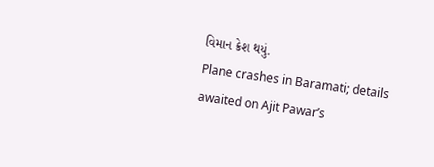વિમાન ક્રેશ થયું.
Plane crashes in Baramati; details awaited on Ajit Pawar’s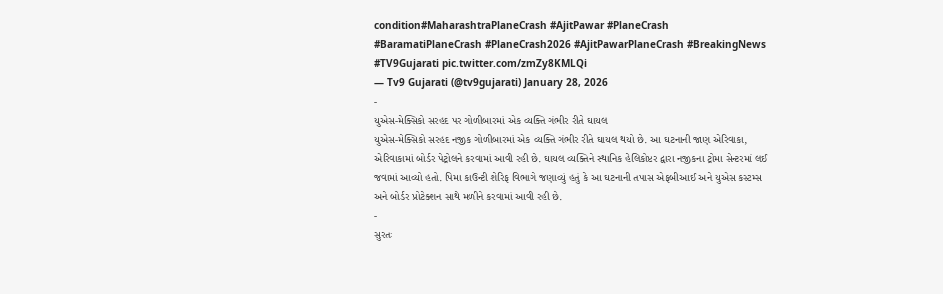condition#MaharashtraPlaneCrash #AjitPawar #PlaneCrash #BaramatiPlaneCrash #PlaneCrash2026 #AjitPawarPlaneCrash #BreakingNews #TV9Gujarati pic.twitter.com/zmZy8KMLQi
— Tv9 Gujarati (@tv9gujarati) January 28, 2026
-
યુએસ-મેક્સિકો સરહદ પર ગોળીબારમાં એક વ્યક્તિ ગંભીર રીતે ઘાયલ
યુએસ-મેક્સિકો સરહદ નજીક ગોળીબારમાં એક વ્યક્તિ ગંભીર રીતે ઘાયલ થયો છે. આ ઘટનાની જાણ એરિવાકા, એરિવાકામાં બોર્ડર પેટ્રોલને કરવામાં આવી રહી છે. ઘાયલ વ્યક્તિને સ્થાનિક હેલિકોપ્ટર દ્વારા નજીકના ટ્રોમા સેન્ટરમાં લઈ જવામાં આવ્યો હતો. પિમા કાઉન્ટી શેરિફ વિભાગે જણાવ્યું હતું કે આ ઘટનાની તપાસ એફબીઆઈ અને યુએસ કસ્ટમ્સ અને બોર્ડર પ્રોટેક્શન સાથે મળીને કરવામાં આવી રહી છે.
-
સુરતઃ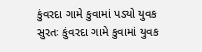કુંવરદા ગામે કુવામાં પડ્યો યુવક
સુરતઃ કુંવરદા ગામે કુવામાં યુવક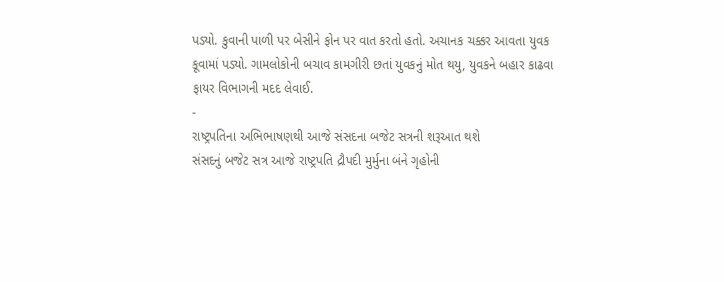પડ્યો. કુવાની પાળી પર બેસીને ફોન પર વાત કરતો હતો. અચાનક ચક્કર આવતા યુવક કૂવામાં પડ્યો. ગામલોકોની બચાવ કામગીરી છતાં યુવકનું મોત થયુ, યુવકને બહાર કાઢવા ફાયર વિભાગની મદદ લેવાઈ.
-
રાષ્ટ્રપતિના અભિભાષણથી આજે સંસદના બજેટ સત્રની શરૂઆત થશે
સંસદનું બજેટ સત્ર આજે રાષ્ટ્રપતિ દ્રૌપદી મુર્મુના બંને ગૃહોની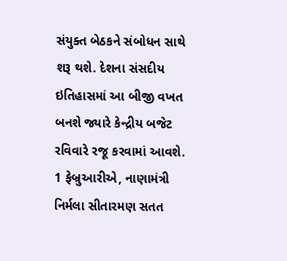સંયુક્ત બેઠકને સંબોધન સાથે શરૂ થશે. દેશના સંસદીય ઇતિહાસમાં આ બીજી વખત બનશે જ્યારે કેન્દ્રીય બજેટ રવિવારે રજૂ કરવામાં આવશે. 1 ફેબ્રુઆરીએ, નાણામંત્રી નિર્મલા સીતારમણ સતત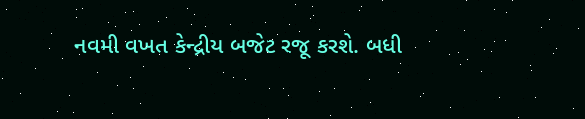નવમી વખત કેન્દ્રીય બજેટ રજૂ કરશે. બધી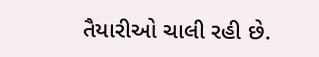તૈયારીઓ ચાલી રહી છે.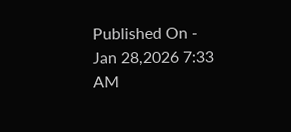Published On - Jan 28,2026 7:33 AM